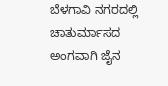ಬೆಳಗಾವಿ ನಗರದಲ್ಲಿ ಚಾತುರ್ಮಾಸದ ಅಂಗವಾಗಿ ಜೈನ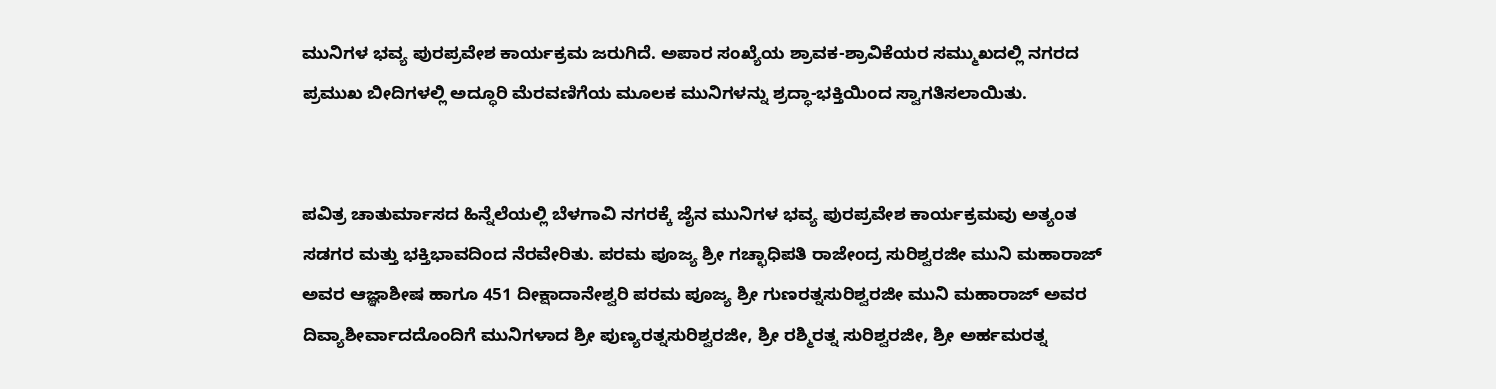ಮುನಿಗಳ ಭವ್ಯ ಪುರಪ್ರವೇಶ ಕಾರ್ಯಕ್ರಮ ಜರುಗಿದೆ. ಅಪಾರ ಸಂಖ್ಯೆಯ ಶ್ರಾವಕ-ಶ್ರಾವಿಕೆಯರ ಸಮ್ಮುಖದಲ್ಲಿ ನಗರದ ಪ್ರಮುಖ ಬೀದಿಗಳಲ್ಲಿ ಅದ್ಧೂರಿ ಮೆರವಣಿಗೆಯ ಮೂಲಕ ಮುನಿಗಳನ್ನು ಶ್ರದ್ಧಾ-ಭಕ್ತಿಯಿಂದ ಸ್ವಾಗತಿಸಲಾಯಿತು.


ಪವಿತ್ರ ಚಾತುರ್ಮಾಸದ ಹಿನ್ನೆಲೆಯಲ್ಲಿ ಬೆಳಗಾವಿ ನಗರಕ್ಕೆ ಜೈನ ಮುನಿಗಳ ಭವ್ಯ ಪುರಪ್ರವೇಶ ಕಾರ್ಯಕ್ರಮವು ಅತ್ಯಂತ ಸಡಗರ ಮತ್ತು ಭಕ್ತಿಭಾವದಿಂದ ನೆರವೇರಿತು. ಪರಮ ಪೂಜ್ಯ ಶ್ರೀ ಗಚ್ಛಾಧಿಪತಿ ರಾಜೇಂದ್ರ ಸುರಿಶ್ವರಜೀ ಮುನಿ ಮಹಾರಾಜ್ ಅವರ ಆಜ್ಞಾಶೀಷ ಹಾಗೂ 451 ದೀಕ್ಷಾದಾನೇಶ್ವರಿ ಪರಮ ಪೂಜ್ಯ ಶ್ರೀ ಗುಣರತ್ನಸುರಿಶ್ವರಜೀ ಮುನಿ ಮಹಾರಾಜ್ ಅವರ ದಿವ್ಯಾಶೀರ್ವಾದದೊಂದಿಗೆ ಮುನಿಗಳಾದ ಶ್ರೀ ಪುಣ್ಯರತ್ನಸುರಿಶ್ವರಜೀ, ಶ್ರೀ ರಶ್ಮಿರತ್ನ ಸುರಿಶ್ವರಜೀ, ಶ್ರೀ ಅರ್ಹಮರತ್ನ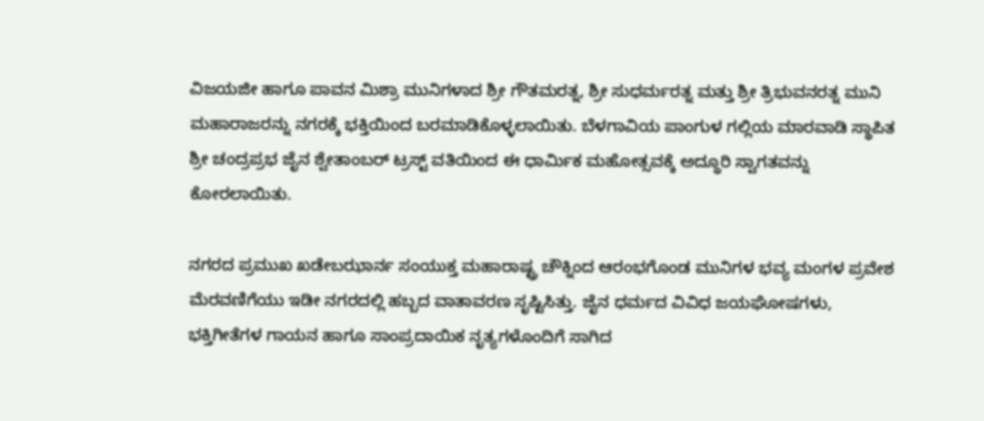ವಿಜಯಜೀ ಹಾಗೂ ಪಾವನ ಮಿಶ್ರಾ ಮುನಿಗಳಾದ ಶ್ರೀ ಗೌತಮರತ್ನ, ಶ್ರೀ ಸುಧರ್ಮರತ್ನ ಮತ್ತು ಶ್ರೀ ತ್ರಿಭುವನರತ್ನ ಮುನಿ ಮಹಾರಾಜರನ್ನು ನಗರಕ್ಕೆ ಭಕ್ತಿಯಿಂದ ಬರಮಾಡಿಕೊಳ್ಳಲಾಯಿತು. ಬೆಳಗಾವಿಯ ಪಾಂಗುಳ ಗಲ್ಲಿಯ ಮಾರವಾಡಿ ಸ್ಥಾಪಿತ ಶ್ರೀ ಚಂದ್ರಪ್ರಭ ಜೈನ ಶ್ವೇತಾಂಬರ್ ಟ್ರಸ್ಟ್ ವತಿಯಿಂದ ಈ ಧಾರ್ಮಿಕ ಮಹೋತ್ಸವಕ್ಕೆ ಅದ್ಧೂರಿ ಸ್ವಾಗತವನ್ನು ಕೋರಲಾಯಿತು.

ನಗರದ ಪ್ರಮುಖ ಖಡೇಬಝಾರ್ನ ಸಂಯುಕ್ತ ಮಹಾರಾಷ್ಟ್ರ ಚೌಕ್ನಿಂದ ಆರಂಭಗೊಂಡ ಮುನಿಗಳ ಭವ್ಯ ಮಂಗಳ ಪ್ರವೇಶ ಮೆರವಣಿಗೆಯು ಇಡೀ ನಗರದಲ್ಲಿ ಹಬ್ಬದ ವಾತಾವರಣ ಸೃಷ್ಟಿಸಿತ್ತು. ಜೈನ ಧರ್ಮದ ವಿವಿಧ ಜಯಘೋಷಗಳು, ಭಕ್ತಿಗೀತೆಗಳ ಗಾಯನ ಹಾಗೂ ಸಾಂಪ್ರದಾಯಿಕ ನೃತ್ಯಗಳೊಂದಿಗೆ ಸಾಗಿದ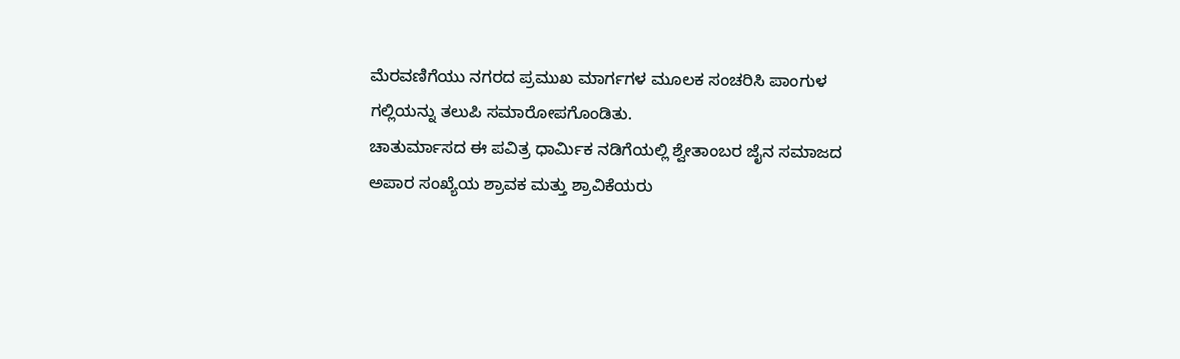ಮೆರವಣಿಗೆಯು ನಗರದ ಪ್ರಮುಖ ಮಾರ್ಗಗಳ ಮೂಲಕ ಸಂಚರಿಸಿ ಪಾಂಗುಳ ಗಲ್ಲಿಯನ್ನು ತಲುಪಿ ಸಮಾರೋಪಗೊಂಡಿತು.
ಚಾತುರ್ಮಾಸದ ಈ ಪವಿತ್ರ ಧಾರ್ಮಿಕ ನಡಿಗೆಯಲ್ಲಿ ಶ್ವೇತಾಂಬರ ಜೈನ ಸಮಾಜದ ಅಪಾರ ಸಂಖ್ಯೆಯ ಶ್ರಾವಕ ಮತ್ತು ಶ್ರಾವಿಕೆಯರು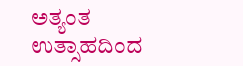ಅತ್ಯಂತ ಉತ್ಸಾಹದಿಂದ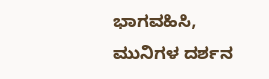ಭಾಗವಹಿಸಿ, ಮುನಿಗಳ ದರ್ಶನ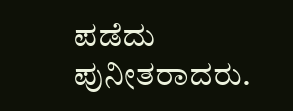ಪಡೆದು ಪುನೀತರಾದರು.